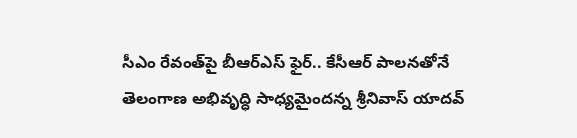సీఎం రేవంత్‌పై బీఆర్ఎస్ ఫైర్.. కేసీఆర్ పాలనతోనే తెలంగాణ అభివృద్ధి సాధ్యమైందన్న శ్రీనివాస్ యాదవ్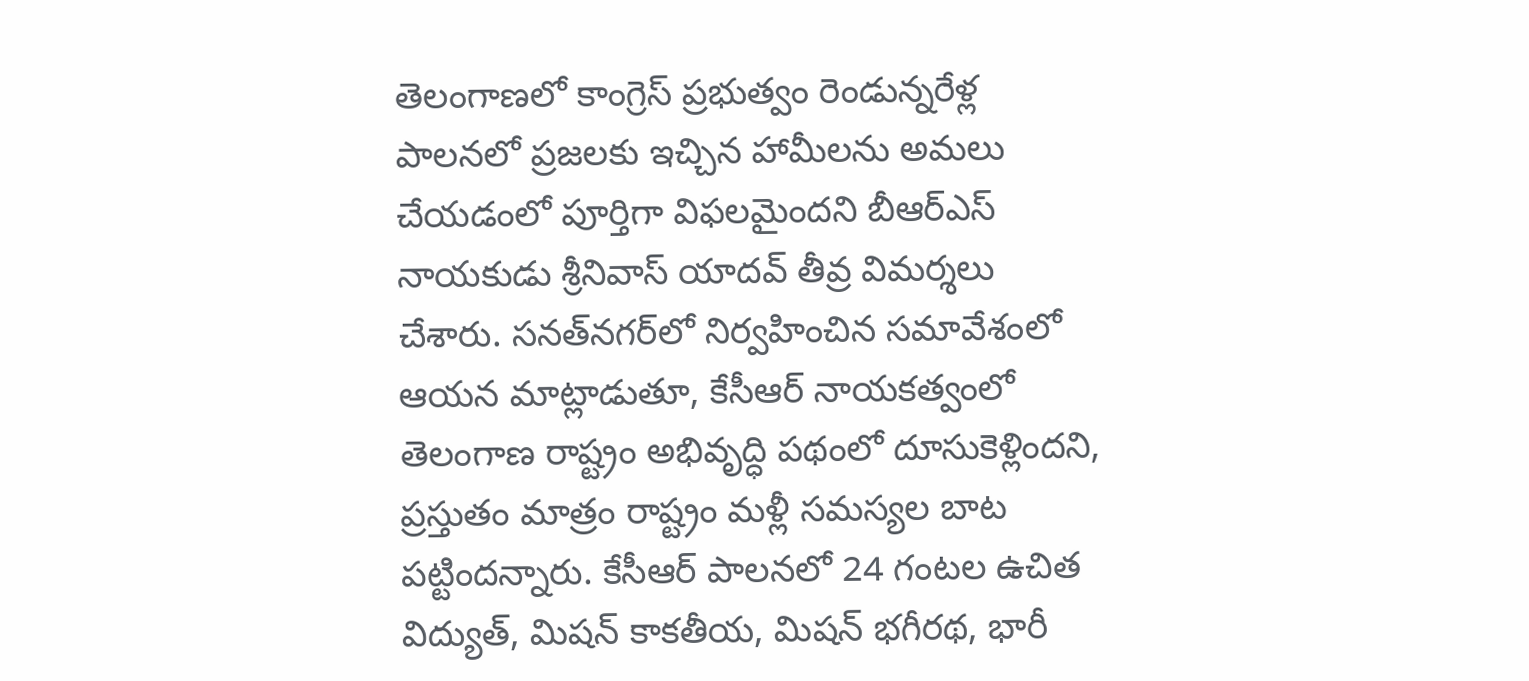తెలంగాణలో కాంగ్రెస్ ప్రభుత్వం రెండున్నరేళ్ల పాలనలో ప్రజలకు ఇచ్చిన హామీలను అమలు చేయడంలో పూర్తిగా విఫలమైందని బీఆర్ఎస్ నాయకుడు శ్రీనివాస్ యాదవ్ తీవ్ర విమర్శలు చేశారు. సనత్‌నగర్‌లో నిర్వహించిన సమావేశంలో ఆయన మాట్లాడుతూ, కేసీఆర్ నాయకత్వంలో తెలంగాణ రాష్ట్రం అభివృద్ధి పథంలో దూసుకెళ్లిందని, ప్రస్తుతం మాత్రం రాష్ట్రం మళ్లీ సమస్యల బాట పట్టిందన్నారు. కేసీఆర్ పాలనలో 24 గంటల ఉచిత విద్యుత్, మిషన్ కాకతీయ, మిషన్ భగీరథ, భారీ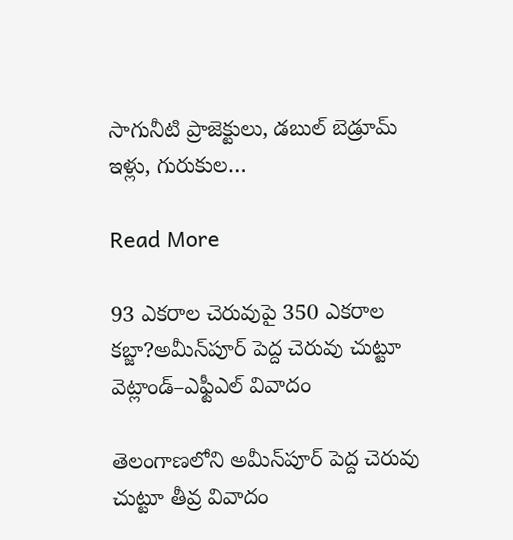సాగునీటి ప్రాజెక్టులు, డబుల్ బెడ్రూమ్ ఇళ్లు, గురుకుల…

Read More

93 ఎకరాల చెరువుపై 350 ఎకరాల కబ్జా?అమీన్‌పూర్ పెద్ద చెరువు చుట్టూ వెట్లాండ్–ఎఫ్టీఎల్ వివాదం

తెలంగాణలోని అమీన్‌పూర్ పెద్ద చెరువు చుట్టూ తీవ్ర వివాదం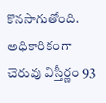కొనసాగుతోంది. అధికారికంగా చెరువు విస్తీర్ణం 93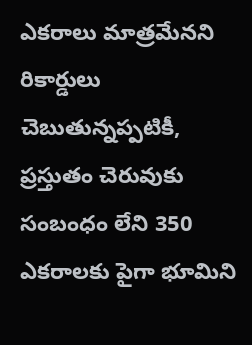ఎకరాలు మాత్రమేనని రికార్డులు చెబుతున్నప్పటికీ, ప్రస్తుతం చెరువుకు సంబంధం లేని 350 ఎకరాలకు పైగా భూమిని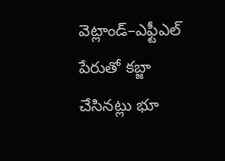వెట్లాండ్–ఎఫ్టీఎల్ పేరుతో కబ్జా చేసినట్లు భూ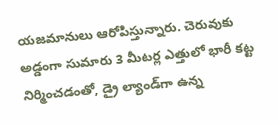యజమానులు ఆరోపిస్తున్నారు. చెరువుకు అడ్డంగా సుమారు 3 మీటర్ల ఎత్తులో భారీ కట్ట నిర్మించడంతో, డ్రై ల్యాండ్‌గా ఉన్న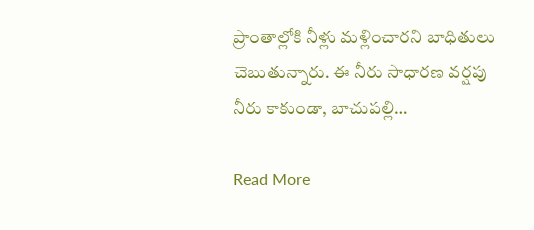ప్రాంతాల్లోకి నీళ్లు మళ్లించారని బాధితులు చెబుతున్నారు. ఈ నీరు సాధారణ వర్షపు నీరు కాకుండా, బాచుపల్లి…

Read More